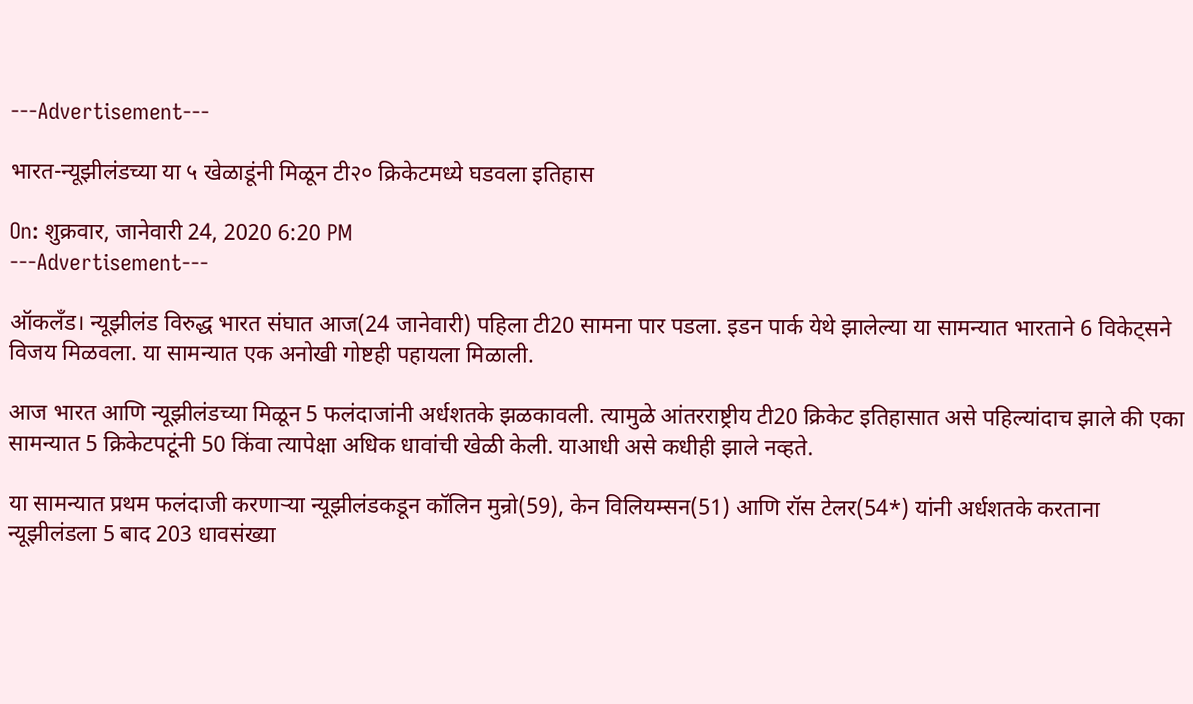---Advertisement---

भारत-न्यूझीलंडच्या या ५ खेळाडूंनी मिळून टी२० क्रिकेटमध्ये घडवला इतिहास

On: शुक्रवार, जानेवारी 24, 2020 6:20 PM
---Advertisement---

ऑकलँड। न्यूझीलंड विरुद्ध भारत संघात आज(24 जानेवारी) पहिला टी20 सामना पार पडला. इडन पार्क येथे झालेल्या या सामन्यात भारताने 6 विकेट्सने विजय मिळवला. या सामन्यात एक अनोखी गोष्टही पहायला मिळाली.

आज भारत आणि न्यूझीलंडच्या मिळून 5 फलंदाजांनी अर्धशतके झळकावली. त्यामुळे आंतरराष्ट्रीय टी20 क्रिकेट इतिहासात असे पहिल्यांदाच झाले की एका सामन्यात 5 क्रिकेटपटूंनी 50 किंवा त्यापेक्षा अधिक धावांची खेळी केली. याआधी असे कधीही झाले नव्हते.

या सामन्यात प्रथम फलंदाजी करणाऱ्या न्यूझीलंडकडून कॉलिन मुन्रो(59), केन विलियम्सन(51) आणि रॉस टेलर(54*) यांनी अर्धशतके करताना न्यूझीलंडला 5 बाद 203 धावसंख्या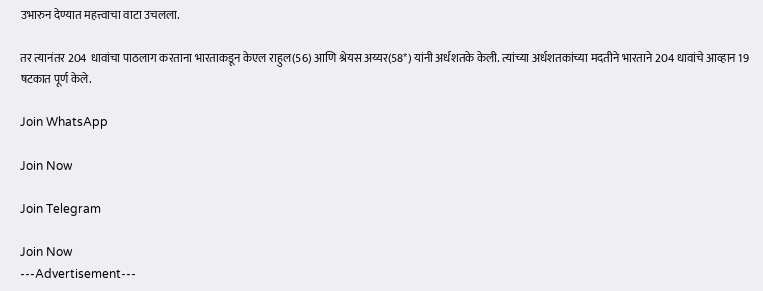उभारुन देण्यात महत्त्वाचा वाटा उचलला.

तर त्यानंतर 204 धावांचा पाठलाग करताना भारताकडून केएल राहुल(56) आणि श्रेयस अय्यर(58*) यांनी अर्धशतके केली. त्यांच्या अर्धशतकांच्या मदतीने भारताने 204 धावांचे आव्हान 19 षटकात पूर्ण केले.

Join WhatsApp

Join Now

Join Telegram

Join Now
---Advertisement---